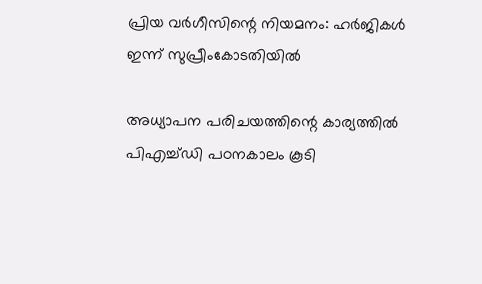പ്രിയ വര്‍ഗീസിന്റെ നിയമനം: ഹര്‍ജികള്‍ ഇന്ന് സുപ്രീംകോടതിയില്‍

അധ്യാപന പരിചയത്തിന്റെ കാര്യത്തില്‍ പിഎച്ച്ഡി പഠനകാലം കൂടി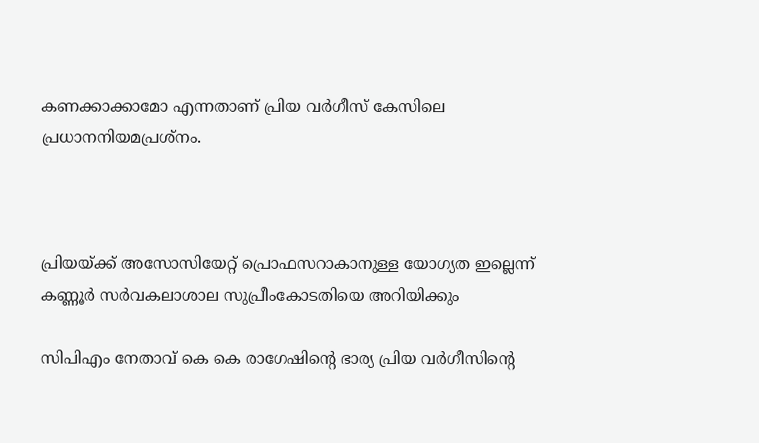കണക്കാക്കാമോ എന്നതാണ് പ്രിയ വര്‍ഗീസ് കേസിലെ പ്രധാനനിയമപ്രശ്‌നം.



പ്രിയയ്ക്ക് അസോസിയേറ്റ് പ്രൊഫസറാകാനുള്ള യോഗ്യത ഇല്ലെന്ന് കണ്ണൂര്‍ സര്‍വകലാശാല സുപ്രീംകോടതിയെ അറിയിക്കും

സിപിഎം നേതാവ് കെ കെ രാഗേഷിന്റെ ഭാര്യ പ്രിയ വര്‍ഗീസിന്റെ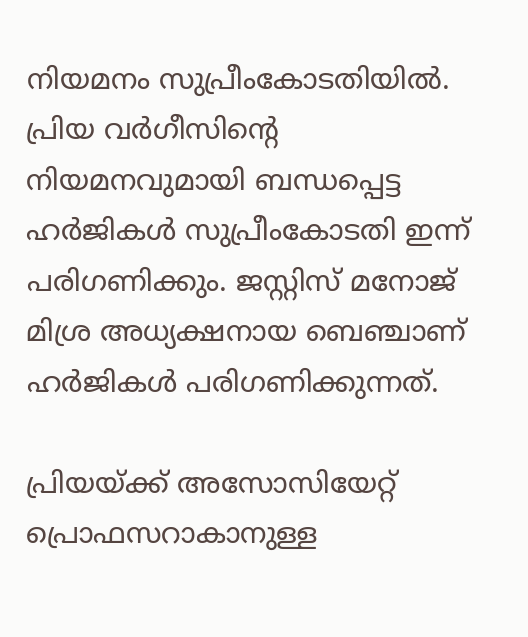നിയമനം സുപ്രീംകോടതിയില്‍. പ്രിയ വര്‍ഗീസിന്റെ നിയമനവുമായി ബന്ധപ്പെട്ട ഹര്‍ജികള്‍ സുപ്രീംകോടതി ഇന്ന് പരിഗണിക്കും. ജസ്റ്റിസ് മനോജ് മിശ്ര അധ്യക്ഷനായ ബെഞ്ചാണ് ഹര്‍ജികള്‍ പരിഗണിക്കുന്നത്.

പ്രിയയ്ക്ക് അസോസിയേറ്റ് പ്രൊഫസറാകാനുള്ള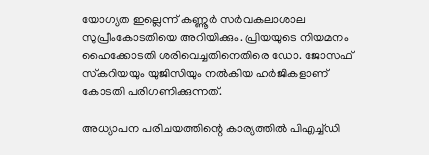യോഗ്യത ഇല്ലെന്ന് കണ്ണൂര്‍ സര്‍വകലാശാല സുപ്രീംകോടതിയെ അറിയിക്കും. പ്രിയയുടെ നിയമനം ഹൈക്കോടതി ശരിവെച്ചതിനെതിരെ ഡോ. ജോസഫ് സ്‌കറിയയും യുജിസിയും നല്‍കിയ ഹര്‍ജികളാണ് കോടതി പരിഗണിക്കുന്നത്.

അധ്യാപന പരിചയത്തിന്റെ കാര്യത്തില്‍ പിഎച്ച്ഡി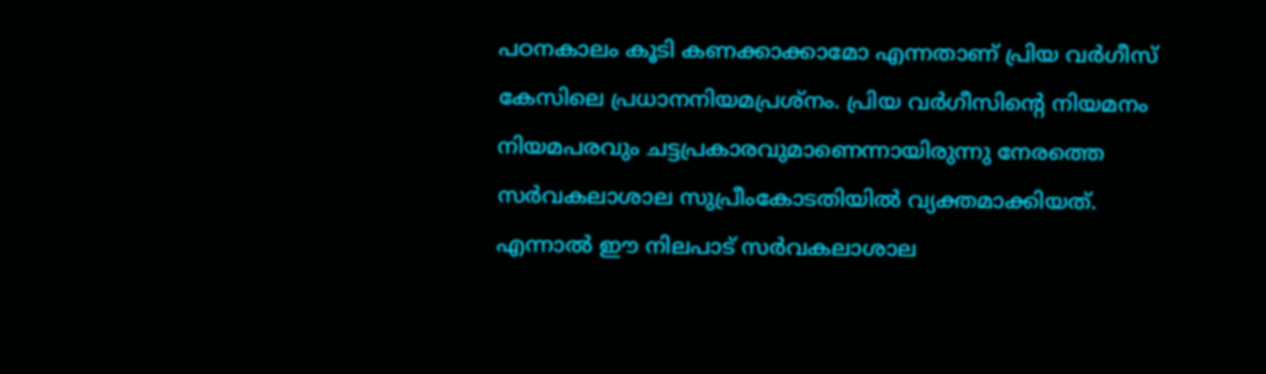പഠനകാലം കൂടി കണക്കാക്കാമോ എന്നതാണ് പ്രിയ വര്‍ഗീസ് കേസിലെ പ്രധാനനിയമപ്രശ്‌നം. പ്രിയ വര്‍ഗീസിന്റെ നിയമനം നിയമപരവും ചട്ടപ്രകാരവുമാണെന്നായിരുന്നു നേരത്തെ സര്‍വകലാശാല സുപ്രീംകോടതിയില്‍ വ്യക്തമാക്കിയത്. എന്നാല്‍ ഈ നിലപാട് സര്‍വകലാശാല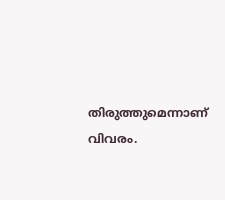തിരുത്തുമെന്നാണ് വിവരം.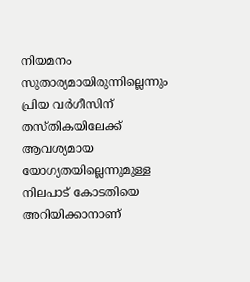നിയമനം സുതാര്യമായിരുന്നില്ലെന്നും പ്രിയ വര്‍ഗീസിന് തസ്തികയിലേക്ക് ആവശ്യമായ യോഗ്യതയില്ലെന്നുമുള്ള നിലപാട് കോടതിയെ അറിയിക്കാനാണ്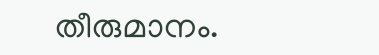തീരുമാനം.